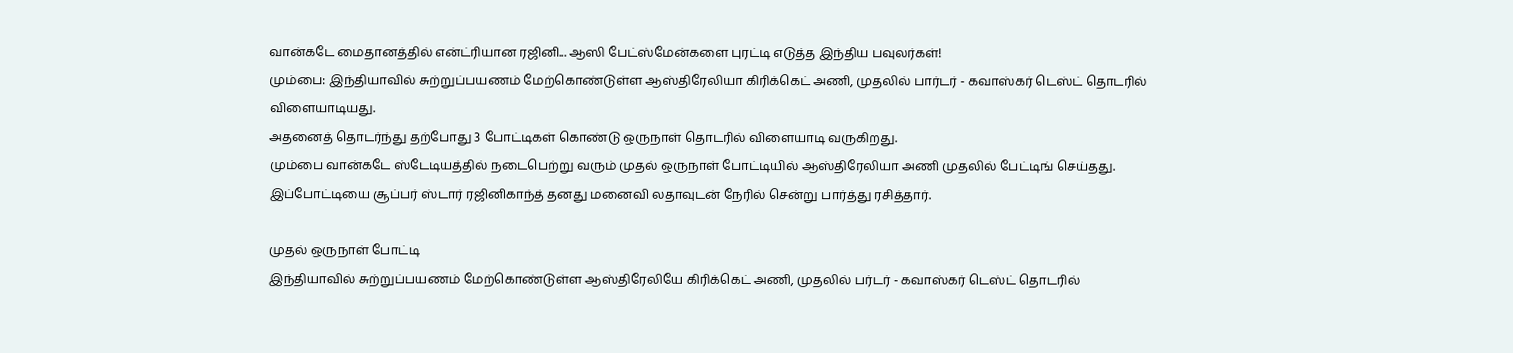வான்கடே மைதானத்தில் என்ட்ரியான ரஜினி... ஆஸி பேட்ஸ்மேன்களை புரட்டி எடுத்த இந்திய பவுலர்கள்!
மும்பை: இந்தியாவில் சுற்றுப்பயணம் மேற்கொண்டுள்ள ஆஸ்திரேலியா கிரிக்கெட் அணி, முதலில் பார்டர் - கவாஸ்கர் டெஸ்ட் தொடரில் விளையாடியது.
அதனைத் தொடர்ந்து தற்போது 3 போட்டிகள் கொண்டு ஒருநாள் தொடரில் விளையாடி வருகிறது.
மும்பை வான்கடே ஸ்டேடியத்தில் நடைபெற்று வரும் முதல் ஒருநாள் போட்டியில் ஆஸ்திரேலியா அணி முதலில் பேட்டிங் செய்தது.
இப்போட்டியை சூப்பர் ஸ்டார் ரஜினிகாந்த் தனது மனைவி லதாவுடன் நேரில் சென்று பார்த்து ரசித்தார்.

முதல் ஒருநாள் போட்டி
இந்தியாவில் சுற்றுப்பயணம் மேற்கொண்டுள்ள ஆஸ்திரேலியே கிரிக்கெட் அணி, முதலில் பர்டர் - கவாஸ்கர் டெஸ்ட் தொடரில்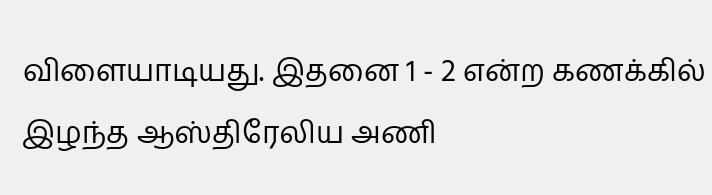விளையாடியது. இதனை 1 - 2 என்ற கணக்கில் இழந்த ஆஸ்திரேலிய அணி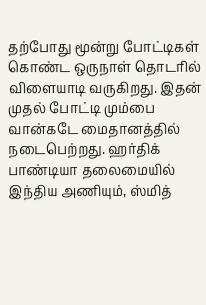தற்போது மூன்று போட்டிகள் கொண்ட ஒருநாள் தொடரில் விளையாடி வருகிறது. இதன் முதல் போட்டி மும்பை வான்கடே மைதானத்தில் நடைபெற்றது. ஹர்திக் பாண்டியா தலைமையில் இந்திய அணியும், ஸ்மித்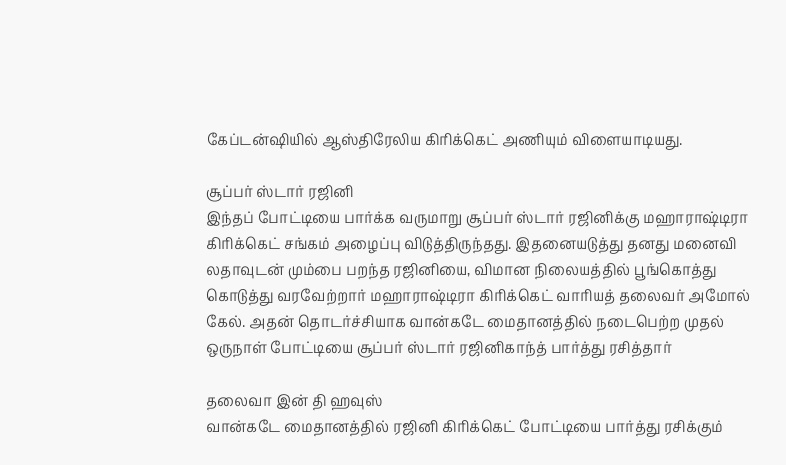கேப்டன்ஷியில் ஆஸ்திரேலிய கிரிக்கெட் அணியும் விளையாடியது.

சூப்பர் ஸ்டார் ரஜினி
இந்தப் போட்டியை பார்க்க வருமாறு சூப்பர் ஸ்டார் ரஜினிக்கு மஹாராஷ்டிரா கிரிக்கெட் சங்கம் அழைப்பு விடுத்திருந்தது. இதனையடுத்து தனது மனைவி லதாவுடன் மும்பை பறந்த ரஜினியை, விமான நிலையத்தில் பூங்கொத்து கொடுத்து வரவேற்றார் மஹாராஷ்டிரா கிரிக்கெட் வாரியத் தலைவர் அமோல் கேல். அதன் தொடர்ச்சியாக வான்கடே மைதானத்தில் நடைபெற்ற முதல் ஒருநாள் போட்டியை சூப்பர் ஸ்டார் ரஜினிகாந்த் பார்த்து ரசித்தார்

தலைவா இன் தி ஹவுஸ்
வான்கடே மைதானத்தில் ரஜினி கிரிக்கெட் போட்டியை பார்த்து ரசிக்கும்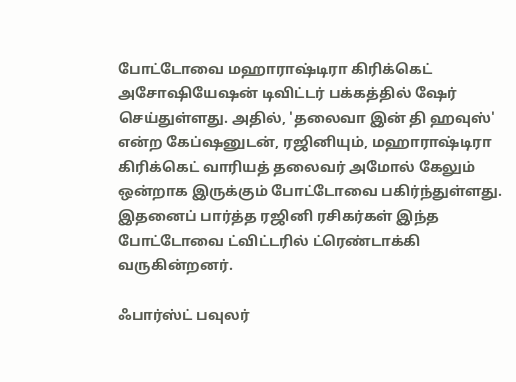போட்டோவை மஹாராஷ்டிரா கிரிக்கெட் அசோஷியேஷன் டிவிட்டர் பக்கத்தில் ஷேர் செய்துள்ளது. அதில், 'தலைவா இன் தி ஹவுஸ்' என்ற கேப்ஷனுடன், ரஜினியும், மஹாராஷ்டிரா கிரிக்கெட் வாரியத் தலைவர் அமோல் கேலும் ஒன்றாக இருக்கும் போட்டோவை பகிர்ந்துள்ளது. இதனைப் பார்த்த ரஜினி ரசிகர்கள் இந்த போட்டோவை ட்விட்டரில் ட்ரெண்டாக்கி வருகின்றனர்.

ஃபார்ஸ்ட் பவுலர்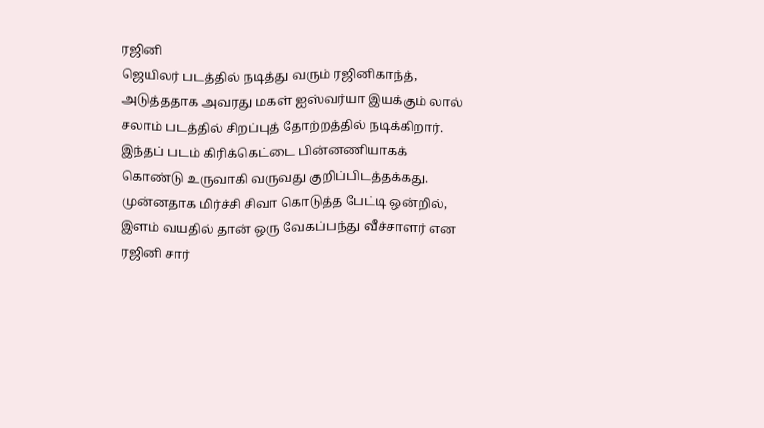ரஜினி
ஜெயிலர் படத்தில் நடித்து வரும் ரஜினிகாந்த், அடுத்ததாக அவரது மகள் ஐஸ்வர்யா இயக்கும் லால் சலாம் படத்தில் சிறப்புத் தோற்றத்தில் நடிக்கிறார். இந்தப் படம் கிரிக்கெட்டை பின்னணியாகக் கொண்டு உருவாகி வருவது குறிப்பிடத்தக்கது. முன்னதாக மிர்ச்சி சிவா கொடுத்த பேட்டி ஒன்றில், இளம் வயதில் தான் ஒரு வேகப்பந்து வீச்சாளர் என ரஜினி சார்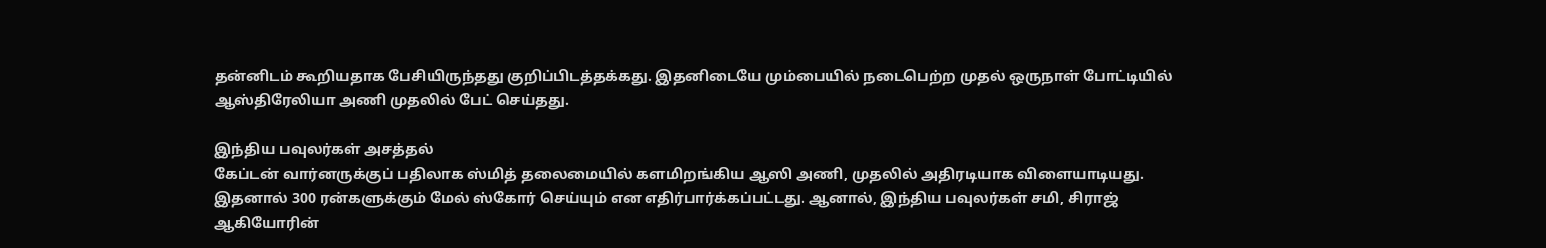தன்னிடம் கூறியதாக பேசியிருந்தது குறிப்பிடத்தக்கது. இதனிடையே மும்பையில் நடைபெற்ற முதல் ஒருநாள் போட்டியில் ஆஸ்திரேலியா அணி முதலில் பேட் செய்தது.

இந்திய பவுலர்கள் அசத்தல்
கேப்டன் வார்னருக்குப் பதிலாக ஸ்மித் தலைமையில் களமிறங்கிய ஆஸி அணி, முதலில் அதிரடியாக விளையாடியது. இதனால் 300 ரன்களுக்கும் மேல் ஸ்கோர் செய்யும் என எதிர்பார்க்கப்பட்டது. ஆனால், இந்திய பவுலர்கள் சமி, சிராஜ் ஆகியோரின்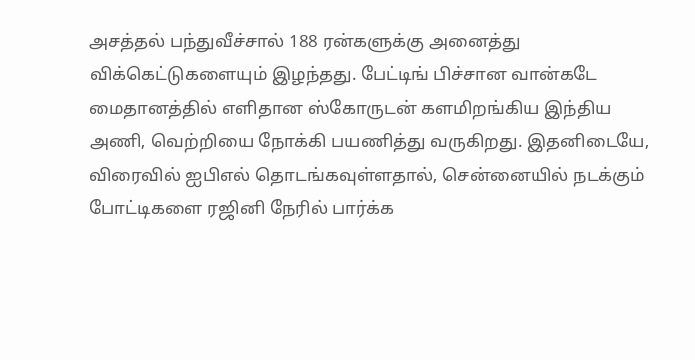அசத்தல் பந்துவீச்சால் 188 ரன்களுக்கு அனைத்து விக்கெட்டுகளையும் இழந்தது. பேட்டிங் பிச்சான வான்கடே மைதானத்தில் எளிதான ஸ்கோருடன் களமிறங்கிய இந்திய அணி, வெற்றியை நோக்கி பயணித்து வருகிறது. இதனிடையே, விரைவில் ஐபிஎல் தொடங்கவுள்ளதால், சென்னையில் நடக்கும் போட்டிகளை ரஜினி நேரில் பார்க்க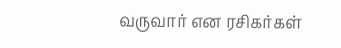வருவார் என ரசிகர்கள்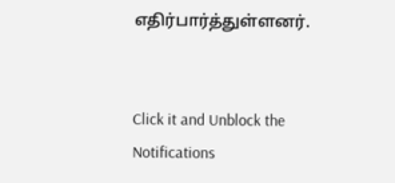எதிர்பார்த்துள்ளனர்.


Click it and Unblock the Notifications